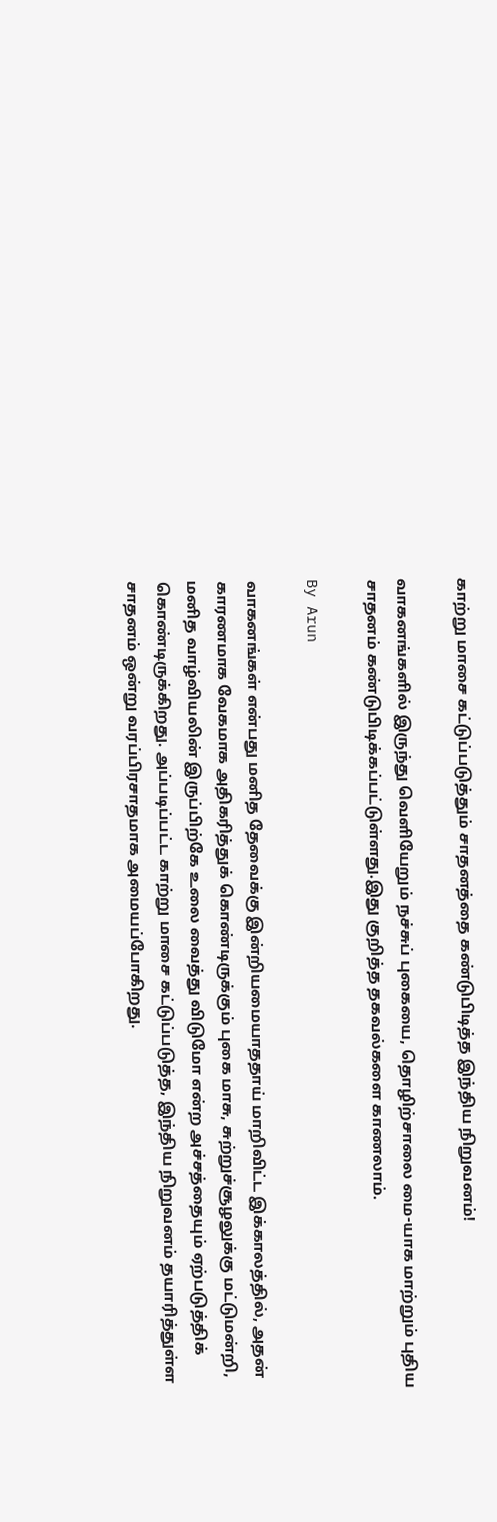காற்று மாசை கட்டுப்படுத்தும் சாதனத்தை கண்டுபிடித்த இந்திய நிறுவனம்!

வாகனங்களில் இருந்து வெளியேறும் நச்சுப் புகையை, தொழிற்சாலை மை-யாக மாற்றும் புதிய சாதனம் கண்டுபிடிக்கப்பட்டுள்ளது.இது குறித்த தகவல்களை காணலாம்.

By Arun

வாகனங்கள் என்பது மனித தேவைக்கு இன்றியமையாததாய் மாறிவிட்ட இக்காலத்தில், அதன் காரணமாக வேகமாக அதிகரித்துக் கொண்டிருக்கும் புகை மாசு, சுற்றுச்சூழலுக்கு மட்டுமன்றி, மனித வாழ்வியலின் இருப்பிற்கே உலை வைத்து விடுமோ என்ற அச்சத்தையும் ஏற்படுத்திக் கொண்டிருக்கிறது. அப்படிப்பட்ட காற்று மாசை கட்டுப்படுத்த, இந்திய நிறுவனம் தயாரித்துள்ள சாதனம் ஒன்று வரப்பிரசாதமாக அமையப்போகிறது.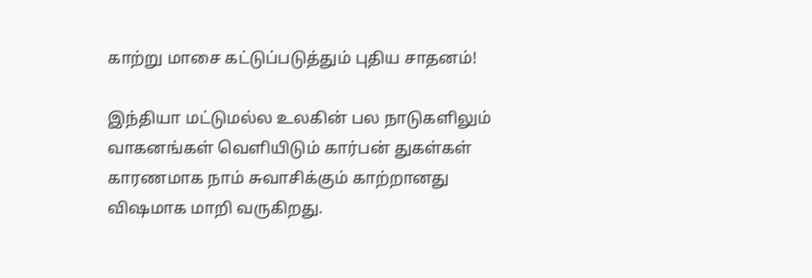காற்று மாசை கட்டுப்படுத்தும் புதிய சாதனம்!

இந்தியா மட்டுமல்ல உலகின் பல நாடுகளிலும் வாகனங்கள் வெளியிடும் கார்பன் துகள்கள் காரணமாக நாம் சுவாசிக்கும் காற்றானது விஷமாக மாறி வருகிறது.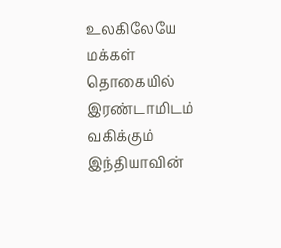உலகிலேயே மக்கள் தொகையில் இரண்டாமிடம் வகிக்கும் இந்தியாவின்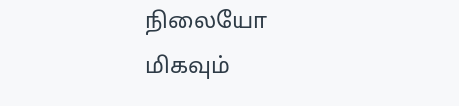நிலையோ மிகவும்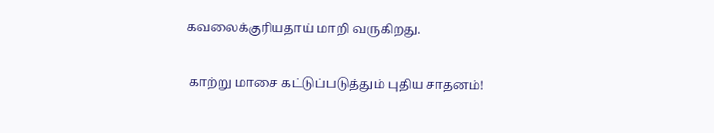கவலைக்குரியதாய் மாறி வருகிறது.

 காற்று மாசை கட்டுப்படுத்தும் புதிய சாதனம்!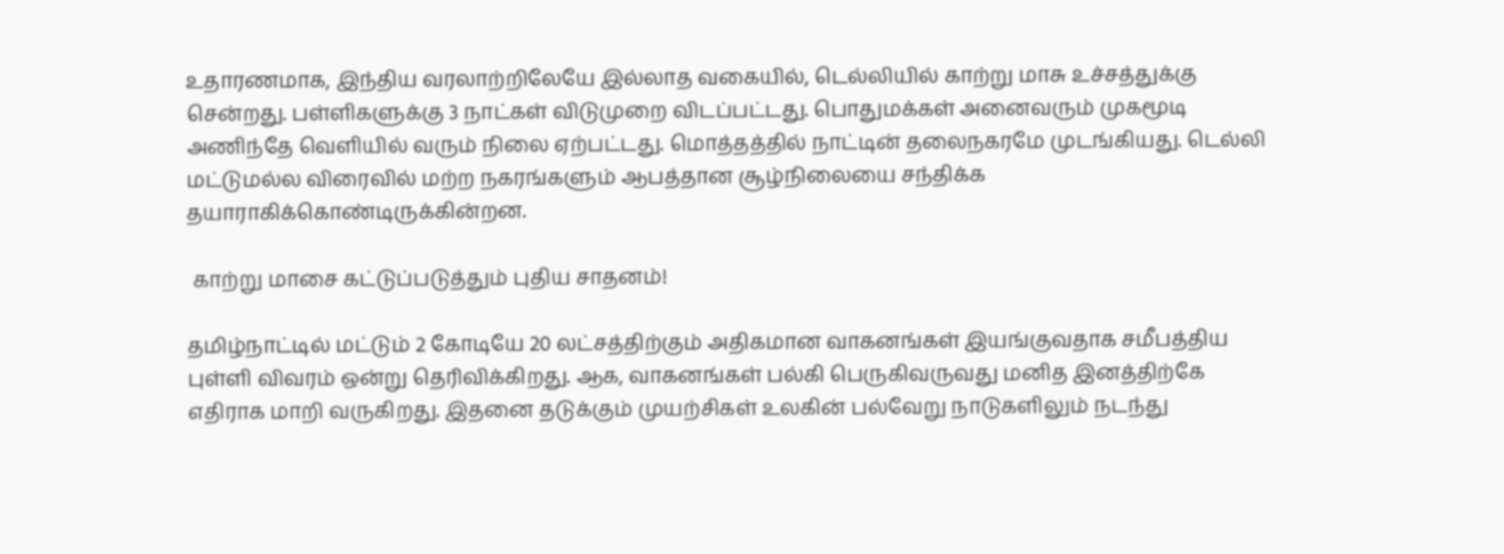உதாரணமாக, இந்திய வரலாற்றிலேயே இல்லாத வகையில், டெல்லியில் காற்று மாசு உச்சத்துக்கு சென்றது. பள்ளிகளுக்கு 3 நாட்கள் விடுமுறை விடப்பட்டது. பொதுமக்கள் அனைவரும் முகமூடி அணிந்தே வெளியில் வரும் நிலை ஏற்பட்டது. மொத்தத்தில் நாட்டின் தலைநகரமே முடங்கியது. டெல்லி மட்டுமல்ல விரைவில் மற்ற நகரங்களும் ஆபத்தான சூழ்நிலையை சந்திக்க தயாராகிக்கொண்டிருக்கின்றன.

 காற்று மாசை கட்டுப்படுத்தும் புதிய சாதனம்!

தமிழ்நாட்டில் மட்டும் 2 கோடியே 20 லட்சத்திற்கும் அதிகமான வாகனங்கள் இயங்குவதாக சமீபத்திய புள்ளி விவரம் ஒன்று தெரிவிக்கிறது. ஆக, வாகனங்கள் பல்கி பெருகிவருவது மனித இனத்திற்கே எதிராக மாறி வருகிறது. இதனை தடுக்கும் முயற்சிகள் உலகின் பல்வேறு நாடுகளிலும் நடந்து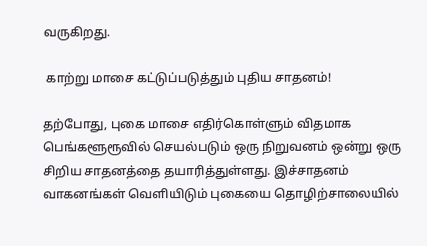வருகிறது.

 காற்று மாசை கட்டுப்படுத்தும் புதிய சாதனம்!

தற்போது, புகை மாசை எதிர்கொள்ளும் விதமாக பெங்களூரூவில் செயல்படும் ஒரு நிறுவனம் ஒன்று ஒரு சிறிய சாதனத்தை தயாரித்துள்ளது. இச்சாதனம் வாகனங்கள் வெளியிடும் புகையை தொழிற்சாலையில்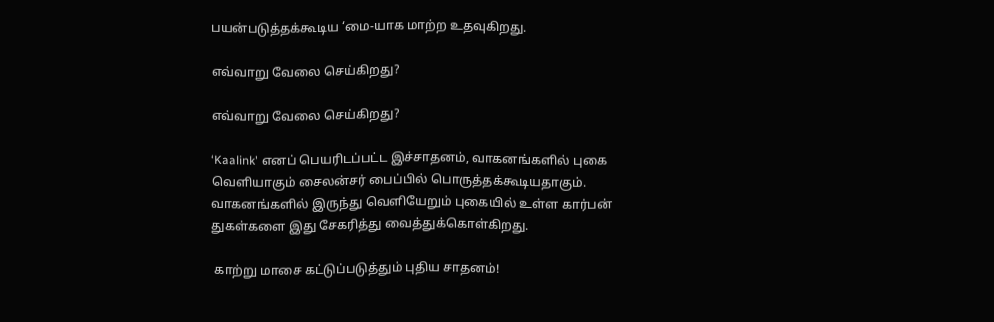பயன்படுத்தக்கூடிய ‘மை-யாக மாற்ற உதவுகிறது.

எவ்வாறு வேலை செய்கிறது?

எவ்வாறு வேலை செய்கிறது?

‘Kaalink' எனப் பெயரிடப்பட்ட இச்சாதனம், வாகனங்களில் புகை வெளியாகும் சைலன்சர் பைப்பில் பொருத்தக்கூடியதாகும். வாகனங்களில் இருந்து வெளியேறும் புகையில் உள்ள கார்பன் துகள்களை இது சேகரித்து வைத்துக்கொள்கிறது.

 காற்று மாசை கட்டுப்படுத்தும் புதிய சாதனம்!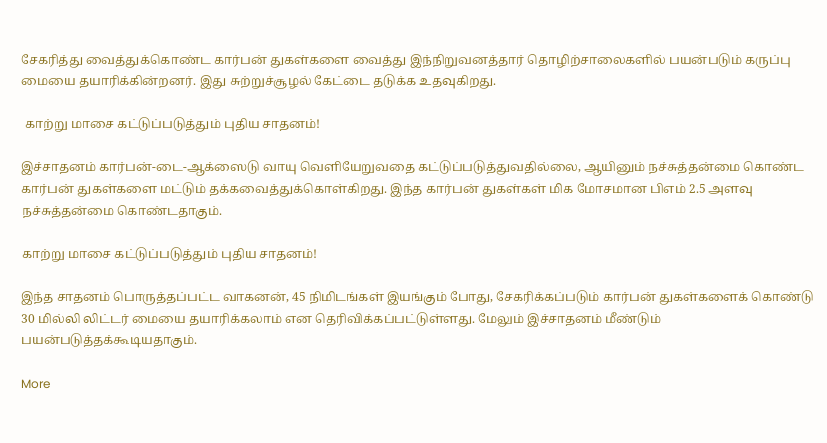சேகரித்து வைத்துக்கொண்ட கார்பன் துகள்களை வைத்து இந்நிறுவனத்தார் தொழிற்சாலைகளில் பயன்படும் கருப்பு மையை தயாரிக்கின்றனர். இது சுற்றுச்சூழல் கேட்டை தடுக்க உதவுகிறது.

 காற்று மாசை கட்டுப்படுத்தும் புதிய சாதனம்!

இச்சாதனம் கார்பன்-டை-ஆக்ஸைடு வாயு வெளியேறுவதை கட்டுப்படுத்துவதில்லை, ஆயினும் நச்சுத்தன்மை கொண்ட கார்பன் துகள்களை மட்டும் தக்கவைத்துக்கொள்கிறது. இந்த கார்பன் துகள்கள் மிக மோசமான பிஎம் 2.5 அளவு நச்சுத்தன்மை கொண்டதாகும்.

காற்று மாசை கட்டுப்படுத்தும் புதிய சாதனம்!

இந்த சாதனம் பொருத்தப்பட்ட வாகனன், 45 நிமிடங்கள் இயங்கும் போது, சேகரிக்கப்படும் கார்பன் துகள்களைக் கொண்டு 30 மில்லி லிட்டர் மையை தயாரிக்கலாம் என தெரிவிக்கப்பட்டுள்ளது. மேலும் இச்சாதனம் மீண்டும் பயன்படுத்தக்கூடியதாகும்.

More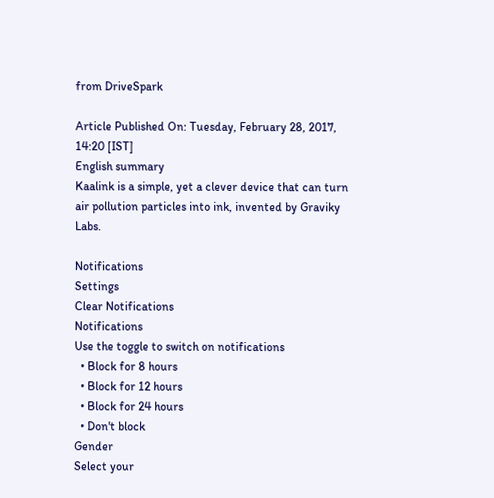from DriveSpark

Article Published On: Tuesday, February 28, 2017, 14:20 [IST]
English summary
Kaalink is a simple, yet a clever device that can turn air pollution particles into ink, invented by Graviky Labs.

Notifications
Settings
Clear Notifications
Notifications
Use the toggle to switch on notifications
  • Block for 8 hours
  • Block for 12 hours
  • Block for 24 hours
  • Don't block
Gender
Select your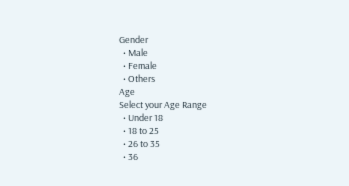Gender
  • Male
  • Female
  • Others
Age
Select your Age Range
  • Under 18
  • 18 to 25
  • 26 to 35
  • 36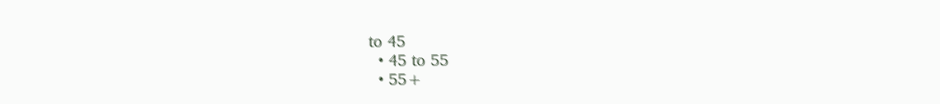to 45
  • 45 to 55
  • 55+